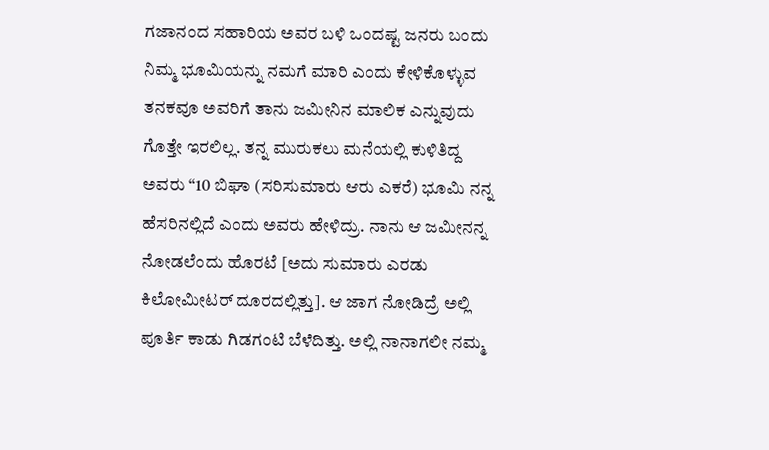ಗಜಾನಂದ ಸಹಾರಿಯ ಅವರ ಬಳಿ ಒಂದಷ್ಟ ಜನರು ಬಂದು ನಿಮ್ಮ ಭೂಮಿಯನ್ನು ನಮಗೆ ಮಾರಿ ಎಂದು ಕೇಳಿಕೊಳ್ಳುವ ತನಕವೂ ಅವರಿಗೆ ತಾನು ಜಮೀನಿನ ಮಾಲಿಕ ಎನ್ನುವುದು ಗೊತ್ತೇ ಇರಲಿಲ್ಲ. ತನ್ನ ಮುರುಕಲು ಮನೆಯಲ್ಲಿ ಕುಳಿತಿದ್ದ ಅವರು “10 ಬಿಘಾ (ಸರಿಸುಮಾರು ಆರು ಎಕರೆ) ಭೂಮಿ ನನ್ನ ಹೆಸರಿನಲ್ಲಿದೆ ಎಂದು ಅವರು ಹೇಳಿದ್ರು. ನಾನು ಆ ಜಮೀನನ್ನ ನೋಡಲೆಂದು ಹೊರಟೆ [ಅದು ಸುಮಾರು ಎರಡು ಕಿಲೋಮೀಟರ್ ದೂರದಲ್ಲಿತ್ತು]. ಆ ಜಾಗ ನೋಡಿದ್ರೆ ಅಲ್ಲಿ ಪೂರ್ತಿ ಕಾಡು ಗಿಡಗಂಟಿ ಬೆಳೆದಿತ್ತು. ಅಲ್ಲಿ ನಾನಾಗಲೀ ನಮ್ಮ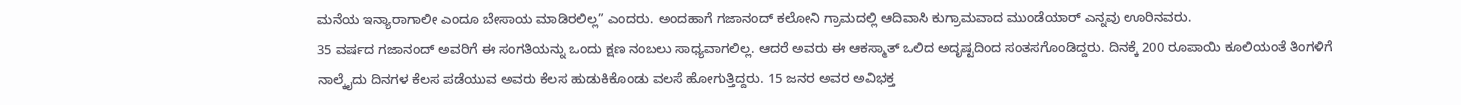ಮನೆಯ ಇನ್ಯಾರಾಗಾಲೀ ಎಂದೂ ಬೇಸಾಯ ಮಾಡಿರಲಿಲ್ಲ” ಎಂದರು. ಅಂದಹಾಗೆ ಗಜಾನಂದ್ ಕಲೋನಿ ಗ್ರಾಮದಲ್ಲಿ ಆದಿವಾಸಿ ಕುಗ್ರಾಮವಾದ ಮುಂಡೆಯಾರ್ ಎನ್ನವು ಊರಿನವರು.
35 ವರ್ಷದ ಗಜಾನಂದ್ ಅವರಿಗೆ ಈ ಸಂಗತಿಯನ್ನು ಒಂದು ಕ್ಷಣ ನಂಬಲು ಸಾಧ್ಯವಾಗಲಿಲ್ಲ. ಆದರೆ ಅವರು ಈ ಆಕಸ್ಮಾತ್ ಒಲಿದ ಅದೃಷ್ಟದಿಂದ ಸಂತಸಗೊಂಡಿದ್ದರು. ದಿನಕ್ಕೆ 200 ರೂಪಾಯಿ ಕೂಲಿಯಂತೆ ತಿಂಗಳಿಗೆ ನಾಲ್ಕೈದು ದಿನಗಳ ಕೆಲಸ ಪಡೆಯುವ ಅವರು ಕೆಲಸ ಹುಡುಕಿಕೊಂಡು ವಲಸೆ ಹೋಗುತ್ತಿದ್ದರು. 15 ಜನರ ಅವರ ಅವಿಭಕ್ತ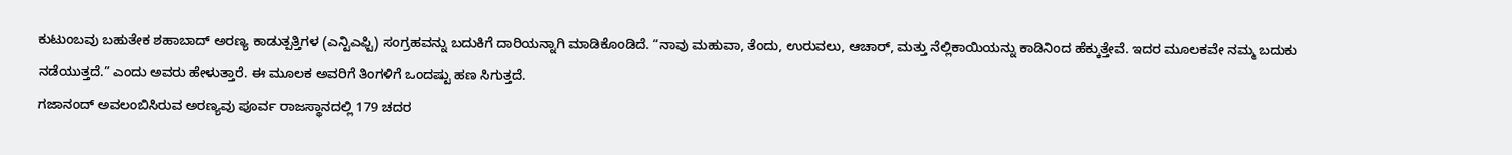ಕುಟುಂಬವು ಬಹುತೇಕ ಶಹಾಬಾದ್ ಅರಣ್ಯ ಕಾಡುತ್ಪತ್ತಿಗಳ (ಎನ್ಟಿಎಫ್ಟಿ) ಸಂಗ್ರಹವನ್ನು ಬದುಕಿಗೆ ದಾರಿಯನ್ನಾಗಿ ಮಾಡಿಕೊಂಡಿದೆ. “ನಾವು ಮಹುವಾ, ತೆಂದು, ಉರುವಲು, ಆಚಾರ್, ಮತ್ತು ನೆಲ್ಲಿಕಾಯಿಯನ್ನು ಕಾಡಿನಿಂದ ಹೆಕ್ಕುತ್ತೇವೆ. ಇದರ ಮೂಲಕವೇ ನಮ್ಮ ಬದುಕು ನಡೆಯುತ್ತದೆ.” ಎಂದು ಅವರು ಹೇಳುತ್ತಾರೆ. ಈ ಮೂಲಕ ಅವರಿಗೆ ತಿಂಗಳಿಗೆ ಒಂದಷ್ಟು ಹಣ ಸಿಗುತ್ತದೆ.
ಗಜಾನಂದ್ ಅವಲಂಬಿಸಿರುವ ಅರಣ್ಯವು ಪೂರ್ವ ರಾಜಸ್ಥಾನದಲ್ಲಿ 179 ಚದರ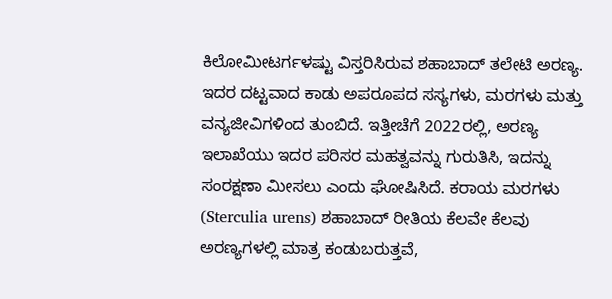ಕಿಲೋಮೀಟರ್ಗಳಷ್ಟು ವಿಸ್ತರಿಸಿರುವ ಶಹಾಬಾದ್ ತಲೇಟಿ ಅರಣ್ಯ. ಇದರ ದಟ್ಟವಾದ ಕಾಡು ಅಪರೂಪದ ಸಸ್ಯಗಳು, ಮರಗಳು ಮತ್ತು ವನ್ಯಜೀವಿಗಳಿಂದ ತುಂಬಿದೆ. ಇತ್ತೀಚೆಗೆ 2022ರಲ್ಲಿ, ಅರಣ್ಯ ಇಲಾಖೆಯು ಇದರ ಪರಿಸರ ಮಹತ್ವವನ್ನು ಗುರುತಿಸಿ, ಇದನ್ನು ಸಂರಕ್ಷಣಾ ಮೀಸಲು ಎಂದು ಘೋಷಿಸಿದೆ. ಕರಾಯ ಮರಗಳು (Sterculia urens) ಶಹಾಬಾದ್ ರೀತಿಯ ಕೆಲವೇ ಕೆಲವು ಅರಣ್ಯಗಳಲ್ಲಿ ಮಾತ್ರ ಕಂಡುಬರುತ್ತವೆ,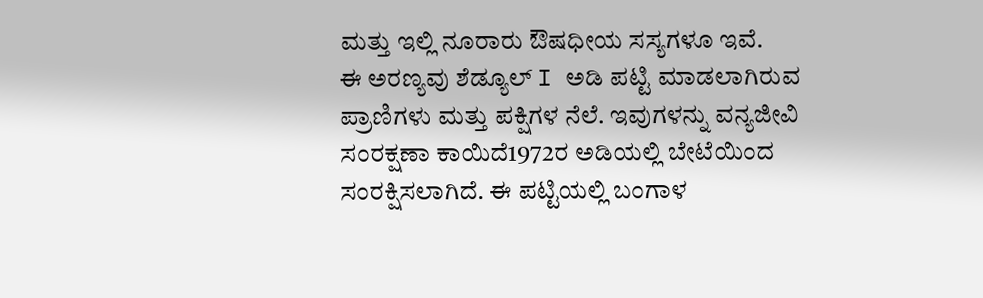ಮತ್ತು ಇಲ್ಲಿ ನೂರಾರು ಔಷಧೀಯ ಸಸ್ಯಗಳೂ ಇವೆ.
ಈ ಅರಣ್ಯವು ಶೆಡ್ಯೂಲ್ I ಅಡಿ ಪಟ್ಟಿ ಮಾಡಲಾಗಿರುವ ಪ್ರಾಣಿಗಳು ಮತ್ತು ಪಕ್ಷಿಗಳ ನೆಲೆ. ಇವುಗಳನ್ನು ವನ್ಯಜೀವಿ ಸಂರಕ್ಷಣಾ ಕಾಯಿದೆ1972ರ ಅಡಿಯಲ್ಲಿ ಬೇಟೆಯಿಂದ ಸಂರಕ್ಷಿಸಲಾಗಿದೆ. ಈ ಪಟ್ಟಿಯಲ್ಲಿ ಬಂಗಾಳ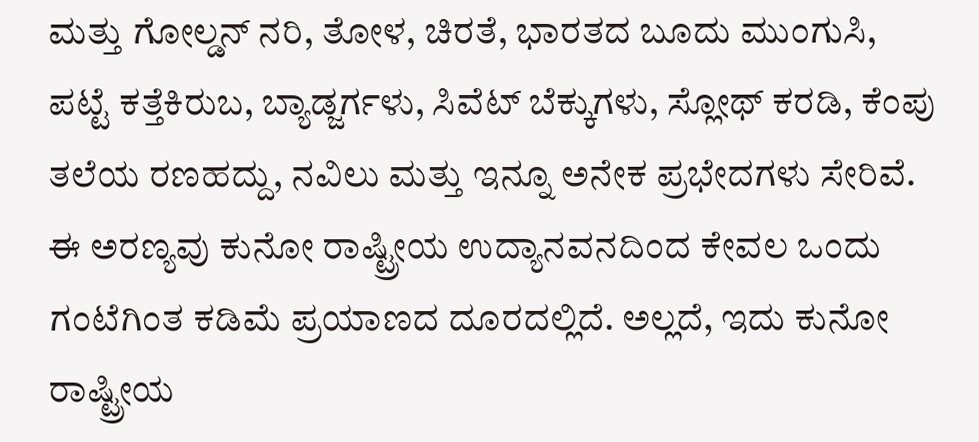ಮತ್ತು ಗೋಲ್ಡನ್ ನರಿ, ತೋಳ, ಚಿರತೆ, ಭಾರತದ ಬೂದು ಮುಂಗುಸಿ, ಪಟ್ಟೆ ಕತ್ತೆಕಿರುಬ, ಬ್ಯಾಡ್ಜರ್ಗಳು, ಸಿವೆಟ್ ಬೆಕ್ಕುಗಳು, ಸ್ಲೋಥ್ ಕರಡಿ, ಕೆಂಪು ತಲೆಯ ರಣಹದ್ದು, ನವಿಲು ಮತ್ತು ಇನ್ನೂ ಅನೇಕ ಪ್ರಭೇದಗಳು ಸೇರಿವೆ.
ಈ ಅರಣ್ಯವು ಕುನೋ ರಾಷ್ಟ್ರೀಯ ಉದ್ಯಾನವನದಿಂದ ಕೇವಲ ಒಂದು ಗಂಟೆಗಿಂತ ಕಡಿಮೆ ಪ್ರಯಾಣದ ದೂರದಲ್ಲಿದೆ. ಅಲ್ಲದೆ, ಇದು ಕುನೋ ರಾಷ್ಟ್ರೀಯ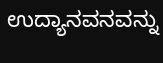ಉದ್ಯಾನವನವನ್ನು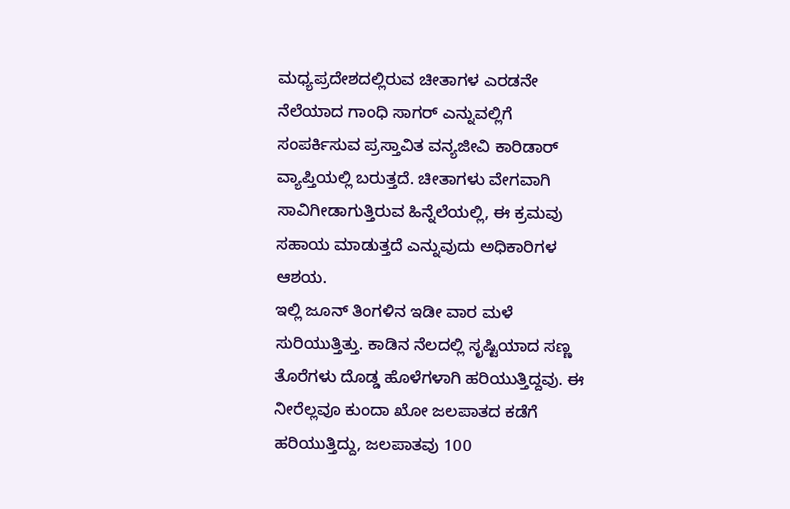ಮಧ್ಯಪ್ರದೇಶದಲ್ಲಿರುವ ಚೀತಾಗಳ ಎರಡನೇ ನೆಲೆಯಾದ ಗಾಂಧಿ ಸಾಗರ್ ಎನ್ನುವಲ್ಲಿಗೆ ಸಂಪರ್ಕಿಸುವ ಪ್ರಸ್ತಾವಿತ ವನ್ಯಜೀವಿ ಕಾರಿಡಾರ್ ವ್ಯಾಪ್ತಿಯಲ್ಲಿ ಬರುತ್ತದೆ. ಚೀತಾಗಳು ವೇಗವಾಗಿ ಸಾವಿಗೀಡಾಗುತ್ತಿರುವ ಹಿನ್ನೆಲೆಯಲ್ಲಿ, ಈ ಕ್ರಮವು ಸಹಾಯ ಮಾಡುತ್ತದೆ ಎನ್ನುವುದು ಅಧಿಕಾರಿಗಳ ಆಶಯ.
ಇಲ್ಲಿ ಜೂನ್ ತಿಂಗಳಿನ ಇಡೀ ವಾರ ಮಳೆ ಸುರಿಯುತ್ತಿತ್ತು. ಕಾಡಿನ ನೆಲದಲ್ಲಿ ಸೃಷ್ಟಿಯಾದ ಸಣ್ಣ ತೊರೆಗಳು ದೊಡ್ಡ ಹೊಳೆಗಳಾಗಿ ಹರಿಯುತ್ತಿದ್ದವು. ಈ ನೀರೆಲ್ಲವೂ ಕುಂದಾ ಖೋ ಜಲಪಾತದ ಕಡೆಗೆ ಹರಿಯುತ್ತಿದ್ದು, ಜಲಪಾತವು 100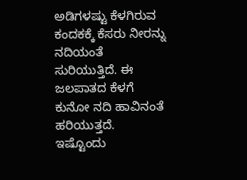ಅಡಿಗಳಷ್ಟು ಕೆಳಗಿರುವ ಕಂದಕಕ್ಕೆ ಕೆಸರು ನೀರನ್ನು ನದಿಯಂತೆ ಸುರಿಯುತ್ತಿದೆ. ಈ ಜಲಪಾತದ ಕೆಳಗೆ ಕುನೋ ನದಿ ಹಾವಿನಂತೆ ಹರಿಯುತ್ತದೆ. ಇಷ್ಟೊಂದು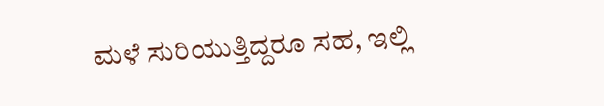ಮಳೆ ಸುರಿಯುತ್ತಿದ್ದರೂ ಸಹ, ಇಲ್ಲಿ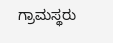ಗ್ರಾಮಸ್ಥರು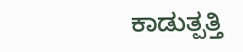ಕಾಡುತ್ಪತ್ತಿ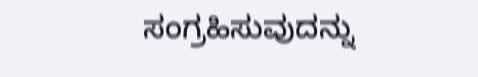ಸಂಗ್ರಹಿಸುವುದನ್ನು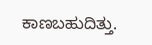ಕಾಣಬಹುದಿತ್ತು.